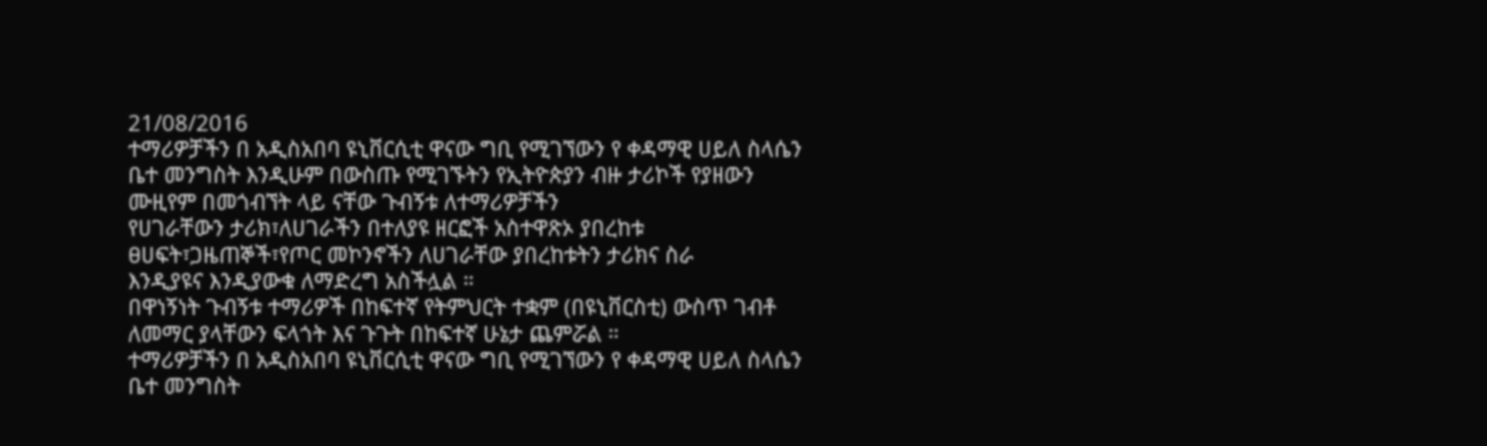21/08/2016
ተማሪዎቻችን በ አዲስአበባ ዩኒቨርሲቲ ዋናው ግቢ የሚገኘውን የ ቀዳማዊ ሀይለ ስላሴን ቤተ መንግስት እንዲሁም በውስጡ የሚገኙትን የኢትዮጵያን ብዙ ታሪኮች የያዘውን ሙዚየም በመጎብኘት ላይ ናቸው ጉብኝቱ ለተማሪዎቻችን
የሀገራቸውን ታሪክ፣ለሀገራችን በተለያዩ ዘርፎች አስተዋጽኦ ያበረከቱ ፀሀፍት፣ጋዜጠኞች፣የጦር መኮንኖችን ለሀገራቸው ያበረከቱትን ታሪክና ስራ
እንዲያዩና እንዲያውቁ ለማድረግ አስችሏል ።
በዋነኝነት ጉብኝቱ ተማሪዎች በከፍተኛ የትምህርት ተቋም (በዩኒቨርስቲ) ውስጥ ገብቶ ለመማር ያላቸውን ፍላጎት እና ጉጉት በከፍተኛ ሁኔታ ጨምሯል ።
ተማሪዎቻችን በ አዲስአበባ ዩኒቨርሲቲ ዋናው ግቢ የሚገኘውን የ ቀዳማዊ ሀይለ ስላሴን ቤተ መንግስት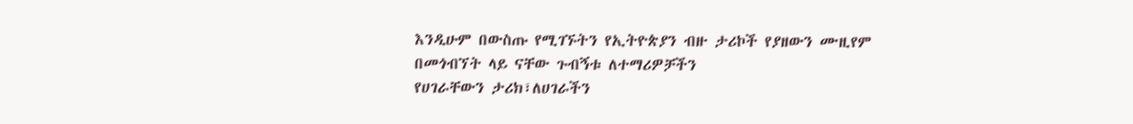እንዲሁም በውስጡ የሚገኙትን የኢትዮጵያን ብዙ ታሪኮች የያዘውን ሙዚየም በመጎብኘት ላይ ናቸው ጉብኝቱ ለተማሪዎቻችን
የሀገራቸውን ታሪክ፣ለሀገራችን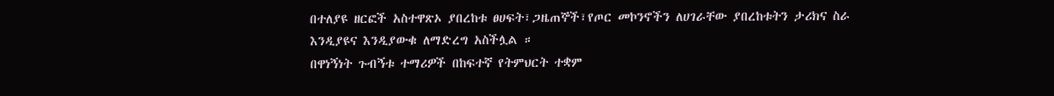በተለያዩ ዘርፎች አስተዋጽኦ ያበረከቱ ፀሀፍት፣ጋዜጠኞች፣የጦር መኮንኖችን ለሀገራቸው ያበረከቱትን ታሪክና ስራ
እንዲያዩና እንዲያውቁ ለማድረግ አስችሏል ።
በዋነኝነት ጉብኝቱ ተማሪዎች በከፍተኛ የትምህርት ተቋም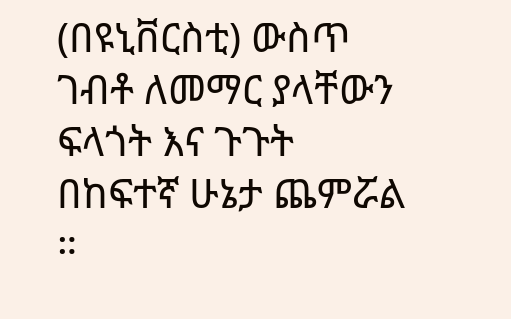(በዩኒቨርስቲ) ውስጥ ገብቶ ለመማር ያላቸውን ፍላጎት እና ጉጉት በከፍተኛ ሁኔታ ጨምሯል ።